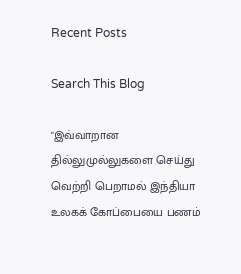Recent Posts

Search This Blog

"இவ்வாறான தில்லுமுல்லுகளை செய்து வெற்றி பெறாமல் இந்தியா உலகக் கோப்பையை பணம்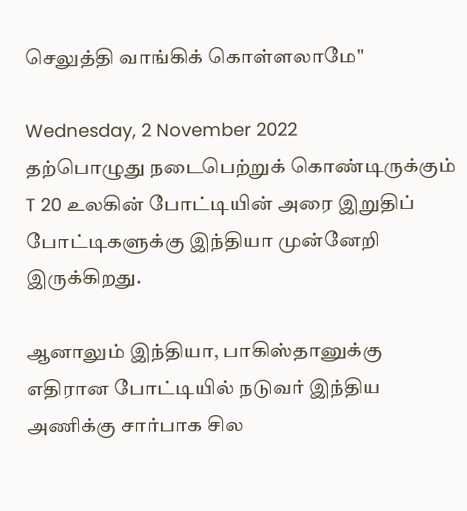செலுத்தி வாங்கிக் கொள்ளலாமே"

Wednesday, 2 November 2022
தற்பொழுது நடைபெற்றுக் கொண்டிருக்கும் T 20 உலகின் போட்டியின் அரை இறுதிப் போட்டிகளுக்கு இந்தியா முன்னேறி இருக்கிறது.

ஆனாலும் இந்தியா, பாகிஸ்தானுக்கு எதிரான போட்டியில் நடுவர் இந்திய அணிக்கு சார்பாக சில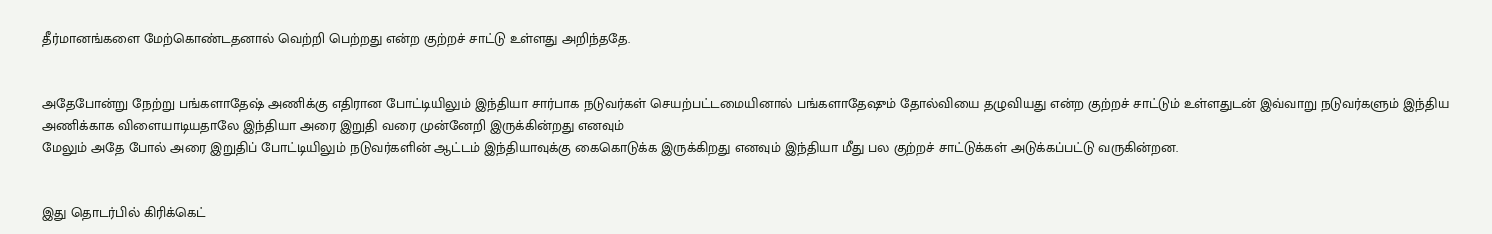தீர்மானங்களை மேற்கொண்டதனால் வெற்றி பெற்றது என்ற குற்றச் சாட்டு உள்ளது அறிந்ததே.


அதேபோன்று நேற்று பங்களாதேஷ் அணிக்கு எதிரான போட்டியிலும் இந்தியா சார்பாக நடுவர்கள் செயற்பட்டமையினால் பங்களாதேஷும் தோல்வியை தழுவியது என்ற குற்றச் சாட்டும் உள்ளதுடன் இவ்வாறு நடுவர்களும் இந்திய அணிக்காக விளையாடியதாலே இந்தியா அரை இறுதி வரை முன்னேறி இருக்கின்றது எனவும்
மேலும் அதே போல் அரை இறுதிப் போட்டியிலும் நடுவர்களின் ஆட்டம் இந்தியாவுக்கு கைகொடுக்க இருக்கிறது எனவும் இந்தியா மீது பல குற்றச் சாட்டுக்கள் அடுக்கப்பட்டு வருகின்றன.


இது தொடர்பில் கிரிக்கெட்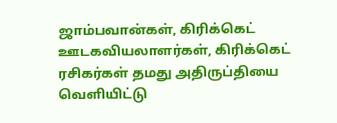ஜாம்பவான்கள், கிரிக்கெட் ஊடகவியலாளர்கள், கிரிக்கெட் ரசிகர்கள் தமது அதிருப்தியை வெளியிட்டு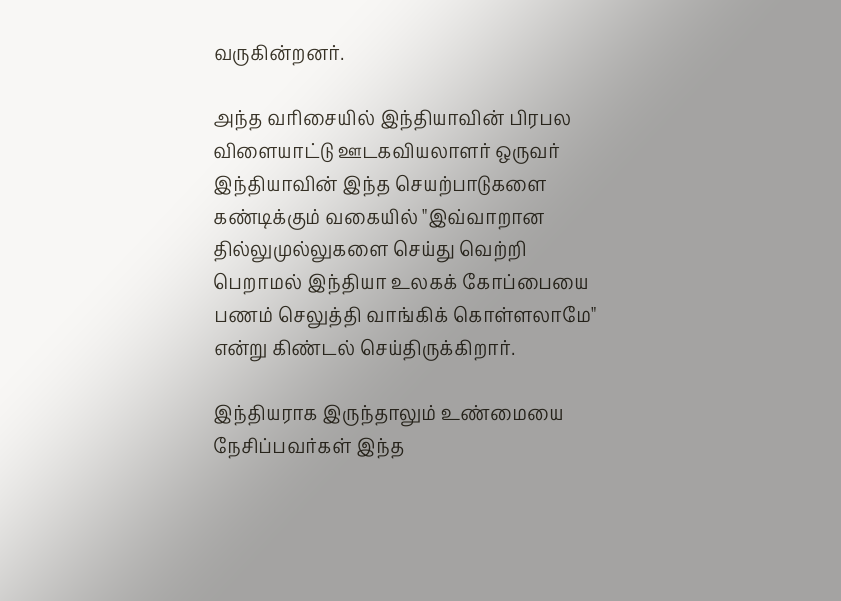வருகின்றனர்.

அந்த வரிசையில் இந்தியாவின் பிரபல விளையாட்டு ஊடகவியலாளர் ஒருவர் இந்தியாவின் இந்த செயற்பாடுகளை கண்டிக்கும் வகையில் "இவ்வாறான தில்லுமுல்லுகளை செய்து வெற்றி பெறாமல் இந்தியா உலகக் கோப்பையை பணம் செலுத்தி வாங்கிக் கொள்ளலாமே" என்று கிண்டல் செய்திருக்கிறார்.

இந்தியராக இருந்தாலும் உண்மையை நேசிப்பவர்கள் இந்த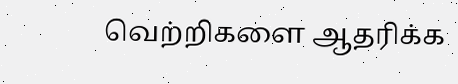வெற்றிகளை ஆதரிக்க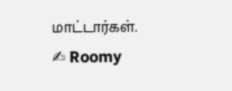மாட்டார்கள்.
✍ Roomy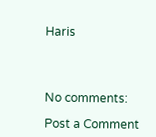Haris




No comments:

Post a Comment